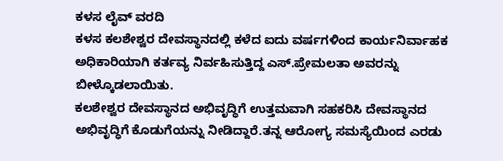ಕಳಸ ಲೈವ್ ವರದಿ
ಕಳಸ ಕಲಶೇಶ್ವರ ದೇವಸ್ಥಾನದಲ್ಲಿ ಕಳೆದ ಐದು ವರ್ಷಗಳಿಂದ ಕಾರ್ಯನಿರ್ವಾಹಕ ಅಧಿಕಾರಿಯಾಗಿ ಕರ್ತವ್ಯ ನಿರ್ವಹಿಸುತ್ತಿದ್ದ ಎಸ್.ಪ್ರೇಮಲತಾ ಅವರನ್ನು ಬೀಳ್ಕೊಡಲಾಯಿತು.
ಕಲಶೇಶ್ವರ ದೇವಸ್ಥಾನದ ಅಭಿವೃದ್ಧಿಗೆ ಉತ್ತಮವಾಗಿ ಸಹಕರಿಸಿ ದೇವಸ್ಥಾನದ ಅಭಿವೃದ್ಧಿಗೆ ಕೊಡುಗೆಯನ್ನು ನೀಡಿದ್ದಾರೆ.ತನ್ನ ಆರೋಗ್ಯ ಸಮಸ್ಯೆಯಿಂದ ಎರಡು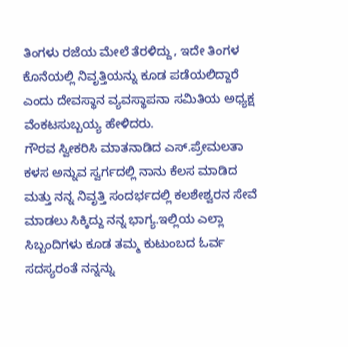ತಿಂಗಳು ರಜೆಯ ಮೇಲೆ ತೆರಳಿದ್ದು, ಇದೇ ತಿಂಗಳ ಕೊನೆಯಲ್ಲಿ ನಿವೃತ್ತಿಯನ್ನು ಕೂಡ ಪಡೆಯಲಿದ್ದಾರೆ ಎಂದು ದೇವಸ್ಥಾನ ವ್ಯವಸ್ಥಾಪನಾ ಸಮಿತಿಯ ಅಧ್ಯಕ್ಷ ವೆಂಕಟಸುಬ್ಬಯ್ಯ ಹೇಳಿದರು.
ಗೌರವ ಸ್ವೀಕರಿಸಿ ಮಾತನಾಡಿದ ಎಸ್.ಪ್ರೇಮಲತಾ ಕಳಸ ಅನ್ನುವ ಸ್ವರ್ಗದಲ್ಲಿ ನಾನು ಕೆಲಸ ಮಾಡಿದ ಮತ್ತು ನನ್ನ ನಿವೃತ್ತಿ ಸಂದರ್ಭದಲ್ಲಿ ಕಲಶೇಶ್ವರನ ಸೇವೆ ಮಾಡಲು ಸಿಕ್ಕಿದ್ದು ನನ್ನ ಭಾಗ್ಯ.ಇಲ್ಲಿಯ ಎಲ್ಲಾ ಸಿಬ್ಬಂದಿಗಳು ಕೂಡ ತಮ್ಮ ಕುಟುಂಬದ ಓರ್ವ ಸದಸ್ಯರಂತೆ ನನ್ನನ್ನು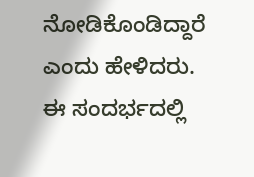ನೋಡಿಕೊಂಡಿದ್ದಾರೆ ಎಂದು ಹೇಳಿದರು.
ಈ ಸಂದರ್ಭದಲ್ಲಿ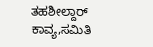ತಹಶೀಲ್ದಾರ್ ಕಾವ್ಯ,ಸಮಿತಿ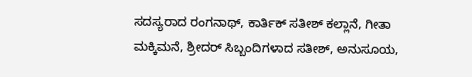ಸದಸ್ಯರಾದ ರಂಗನಾಥ್, ಕಾರ್ತಿಕ್ ಸತೀಶ್ ಕಲ್ಲಾನೆ, ಗೀತಾ ಮಕ್ಕಿಮನೆ, ಶ್ರೀದರ್ ಸಿಬ್ಬಂದಿಗಳಾದ ಸತೀಶ್, ಅನುಸೂಯ,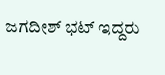ಜಗದೀಶ್ ಭಟ್ ಇದ್ದರು